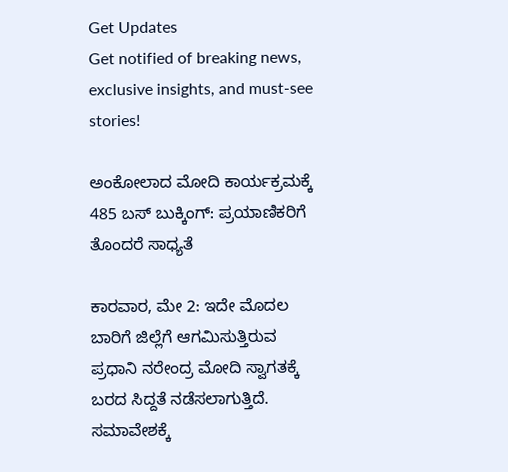Get Updates
Get notified of breaking news, exclusive insights, and must-see stories!

ಅಂಕೋಲಾದ ಮೋದಿ ಕಾರ್ಯಕ್ರಮಕ್ಕೆ 485 ಬಸ್ ಬುಕ್ಕಿಂಗ್‌: ಪ್ರಯಾಣಿಕರಿಗೆ ತೊಂದರೆ ಸಾಧ್ಯತೆ

ಕಾರವಾರ, ಮೇ 2: ಇದೇ ಮೊದಲ ಬಾರಿಗೆ ಜಿಲ್ಲೆಗೆ ಆಗಮಿಸುತ್ತಿರುವ ಪ್ರಧಾನಿ ನರೇಂದ್ರ ಮೋದಿ ಸ್ವಾಗತಕ್ಕೆ ಬರದ ಸಿದ್ದತೆ ನಡೆಸಲಾಗುತ್ತಿದೆ. ಸಮಾವೇಶಕ್ಕೆ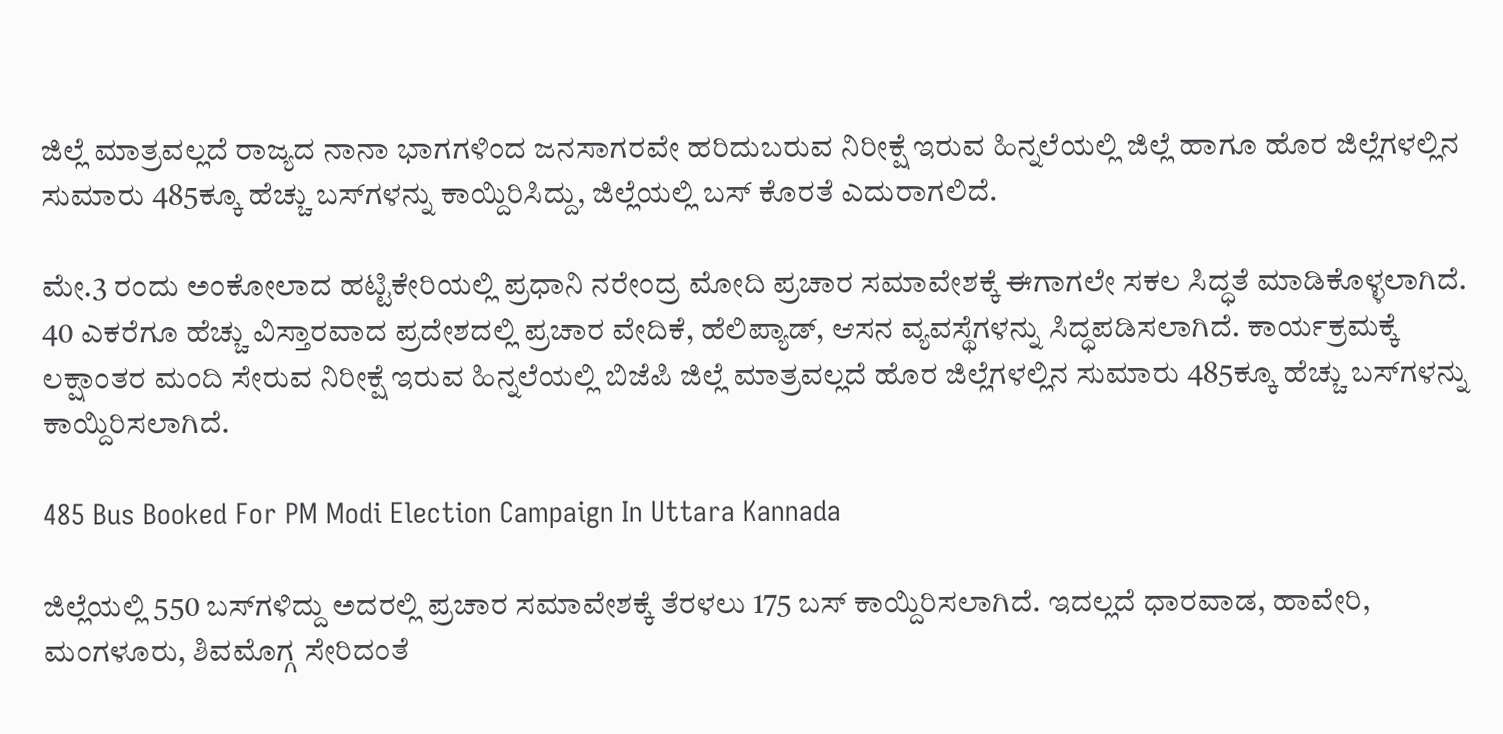ಜಿಲ್ಲೆ ಮಾತ್ರವಲ್ಲದೆ ರಾಜ್ಯದ ನಾನಾ ಭಾಗಗಳಿಂದ ಜನಸಾಗರವೇ ಹರಿದುಬರುವ ನಿರೀಕ್ಷೆ ಇರುವ ಹಿನ್ನಲೆಯಲ್ಲಿ ಜಿಲ್ಲೆ ಹಾಗೂ ಹೊರ ಜಿಲ್ಲೆಗಳಲ್ಲಿನ ಸುಮಾರು 485ಕ್ಕೂ ಹೆಚ್ಚು ಬಸ್‌ಗಳನ್ನು ಕಾಯ್ದಿರಿಸಿದ್ದು, ಜಿಲ್ಲೆಯಲ್ಲಿ ಬಸ್ ಕೊರತೆ ಎದುರಾಗಲಿದೆ.

ಮೇ.3 ರಂದು ಅಂಕೋಲಾದ ಹಟ್ಟಿಕೇರಿಯಲ್ಲಿ ಪ್ರಧಾನಿ ನರೇಂದ್ರ ಮೋದಿ ಪ್ರಚಾರ ಸಮಾವೇಶಕ್ಕೆ ಈಗಾಗಲೇ ಸಕಲ ಸಿದ್ಧತೆ ಮಾಡಿಕೊಳ್ಳಲಾಗಿದೆ. 40 ಎಕರೆಗೂ ಹೆಚ್ಚು ವಿಸ್ತಾರವಾದ ಪ್ರದೇಶದಲ್ಲಿ ಪ್ರಚಾರ ವೇದಿಕೆ, ಹೆಲಿಪ್ಯಾಡ್, ಆಸನ ವ್ಯವಸ್ಥೆಗಳನ್ನು ಸಿದ್ಧಪಡಿಸಲಾಗಿದೆ. ಕಾರ್ಯಕ್ರಮಕ್ಕೆ ಲಕ್ಷಾಂತರ ಮಂದಿ ಸೇರುವ ನಿರೀಕ್ಷೆ ಇರುವ ಹಿನ್ನಲೆಯಲ್ಲಿ ಬಿಜೆಪಿ ಜಿಲ್ಲೆ ಮಾತ್ರವಲ್ಲದೆ ಹೊರ ಜಿಲ್ಲೆಗಳಲ್ಲಿನ ಸುಮಾರು 485ಕ್ಕೂ ಹೆಚ್ಚು ಬಸ್‌ಗಳನ್ನು ಕಾಯ್ದಿರಿಸಲಾಗಿದೆ.

485 Bus Booked For PM Modi Election Campaign In Uttara Kannada

ಜಿಲ್ಲೆಯಲ್ಲಿ 550 ಬಸ್‌ಗಳಿದ್ದು ಅದರಲ್ಲಿ ಪ್ರಚಾರ ಸಮಾವೇಶಕ್ಕೆ ತೆರಳಲು 175 ಬಸ್ ಕಾಯ್ದಿರಿಸಲಾಗಿದೆ. ಇದಲ್ಲದೆ ಧಾರವಾಡ, ಹಾವೇರಿ, ಮಂಗಳೂರು, ಶಿವಮೊಗ್ಗ ಸೇರಿದಂತೆ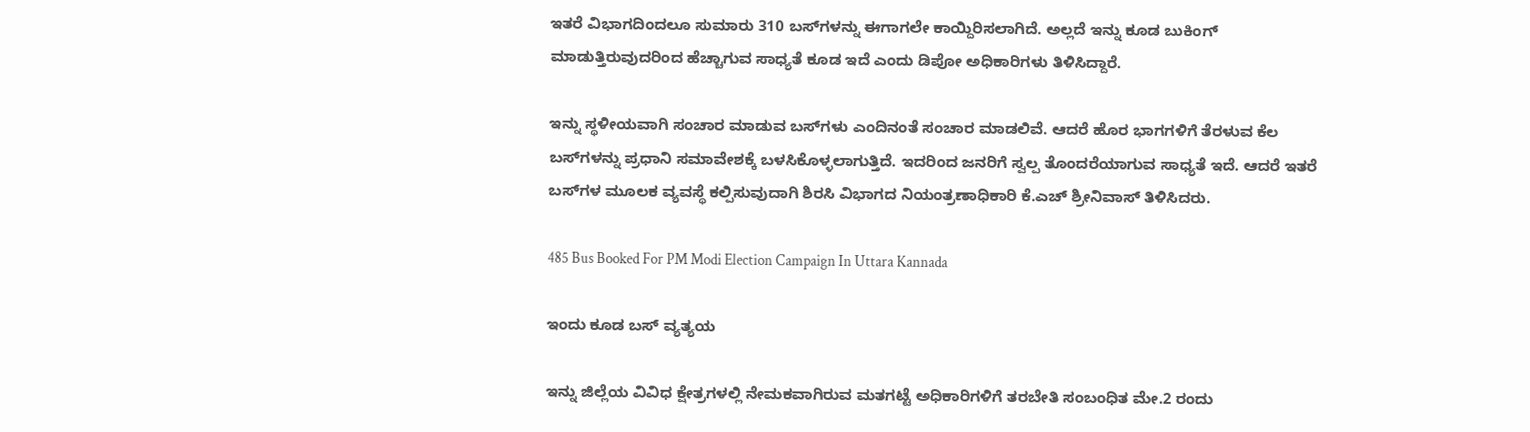ಇತರೆ ವಿಭಾಗದಿಂದಲೂ ಸುಮಾರು 310 ಬಸ್‌ಗಳನ್ನು ಈಗಾಗಲೇ ಕಾಯ್ದಿರಿಸಲಾಗಿದೆ. ಅಲ್ಲದೆ ಇನ್ನು ಕೂಡ ಬುಕಿಂಗ್ ಮಾಡುತ್ತಿರುವುದರಿಂದ ಹೆಚ್ಚಾಗುವ ಸಾಧ್ಯತೆ ಕೂಡ ಇದೆ ಎಂದು ಡಿಪೋ ಅಧಿಕಾರಿಗಳು ತಿಳಿಸಿದ್ದಾರೆ.

ಇನ್ನು ಸ್ಥಳೀಯವಾಗಿ ಸಂಚಾರ ಮಾಡುವ ಬಸ್‌ಗಳು ಎಂದಿನಂತೆ ಸಂಚಾರ ಮಾಡಲಿವೆ. ಆದರೆ ಹೊರ ಭಾಗಗಳಿಗೆ ತೆರಳುವ ಕೆಲ ಬಸ್‌ಗಳನ್ನು ಪ್ರಧಾನಿ ಸಮಾವೇಶಕ್ಕೆ ಬಳಸಿಕೊಳ್ಳಲಾಗುತ್ತಿದೆ. ಇದರಿಂದ ಜನರಿಗೆ ಸ್ವಲ್ಪ ತೊಂದರೆಯಾಗುವ ಸಾಧ್ಯತೆ ಇದೆ. ಆದರೆ ಇತರೆ ಬಸ್‌ಗಳ ಮೂಲಕ ವ್ಯವಸ್ಥೆ ಕಲ್ಪಿಸುವುದಾಗಿ ಶಿರಸಿ ವಿಭಾಗದ ನಿಯಂತ್ರಣಾಧಿಕಾರಿ ಕೆ.ಎಚ್ ಶ್ರೀನಿವಾಸ್ ತಿಳಿಸಿದರು.

485 Bus Booked For PM Modi Election Campaign In Uttara Kannada

ಇಂದು ಕೂಡ ಬಸ್ ವ್ಯತ್ಯಯ

ಇನ್ನು ಜಿಲ್ಲೆಯ ವಿವಿಧ ಕ್ಷೇತ್ರಗಳಲ್ಲಿ ನೇಮಕವಾಗಿರುವ ಮತಗಟ್ಟೆ ಅಧಿಕಾರಿಗಳಿಗೆ ತರಬೇತಿ ಸಂಬಂಧಿತ ಮೇ.2 ರಂದು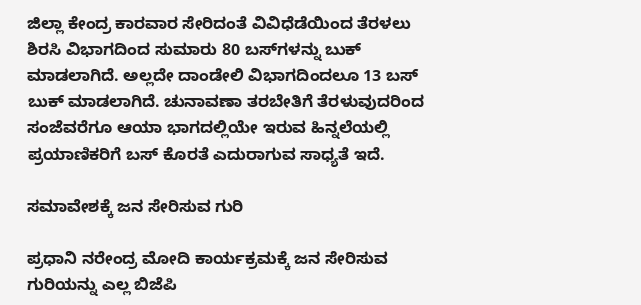ಜಿಲ್ಲಾ ಕೇಂದ್ರ ಕಾರವಾರ ಸೇರಿದಂತೆ ವಿವಿಧೆಡೆಯಿಂದ ತೆರಳಲು ಶಿರಸಿ ವಿಭಾಗದಿಂದ ಸುಮಾರು 80 ಬಸ್‌ಗಳನ್ನು ಬುಕ್ ಮಾಡಲಾಗಿದೆ. ಅಲ್ಲದೇ ದಾಂಡೇಲಿ ವಿಭಾಗದಿಂದಲೂ 13 ಬಸ್ ಬುಕ್ ಮಾಡಲಾಗಿದೆ. ಚುನಾವಣಾ ತರಬೇತಿಗೆ ತೆರಳುವುದರಿಂದ ಸಂಜೆವರೆಗೂ ಆಯಾ ಭಾಗದಲ್ಲಿಯೇ ಇರುವ ಹಿನ್ನಲೆಯಲ್ಲಿ ಪ್ರಯಾಣಿಕರಿಗೆ ಬಸ್ ಕೊರತೆ ಎದುರಾಗುವ ಸಾಧ್ಯತೆ ಇದೆ.

ಸಮಾವೇಶಕ್ಕೆ ಜನ ಸೇರಿಸುವ ಗುರಿ

ಪ್ರಧಾನಿ ನರೇಂದ್ರ ಮೋದಿ ಕಾರ್ಯಕ್ರಮಕ್ಕೆ ಜನ ಸೇರಿಸುವ ಗುರಿಯನ್ನು ಎಲ್ಲ ಬಿಜೆಪಿ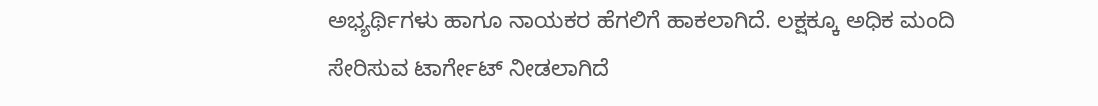ಅಭ್ಯರ್ಥಿಗಳು ಹಾಗೂ ನಾಯಕರ ಹೆಗಲಿಗೆ ಹಾಕಲಾಗಿದೆ. ಲಕ್ಷಕ್ಕೂ ಅಧಿಕ ಮಂದಿ ಸೇರಿಸುವ ಟಾರ್ಗೇಟ್ ನೀಡಲಾಗಿದೆ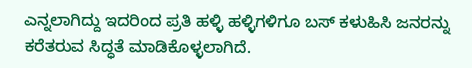ಎನ್ನಲಾಗಿದ್ದು ಇದರಿಂದ ಪ್ರತಿ ಹಳ್ಳಿ ಹಳ್ಳಿಗಳಿಗೂ ಬಸ್ ಕಳುಹಿಸಿ ಜನರನ್ನು ಕರೆತರುವ ಸಿದ್ಧತೆ ಮಾಡಿಕೊಳ್ಳಲಾಗಿದೆ.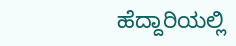ಹೆದ್ದಾರಿಯಲ್ಲಿ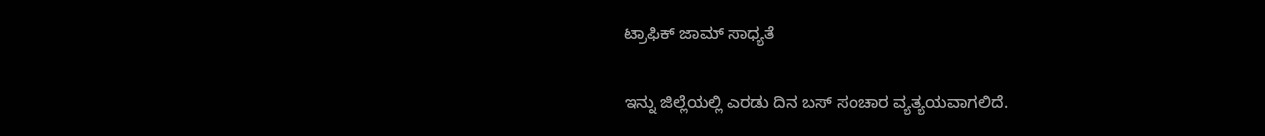ಟ್ರಾಫಿಕ್ ಜಾಮ್ ಸಾಧ್ಯತೆ

ಇನ್ನು ಜಿಲ್ಲೆಯಲ್ಲಿ ಎರಡು ದಿನ ಬಸ್ ಸಂಚಾರ ವ್ಯತ್ಯಯವಾಗಲಿದೆ.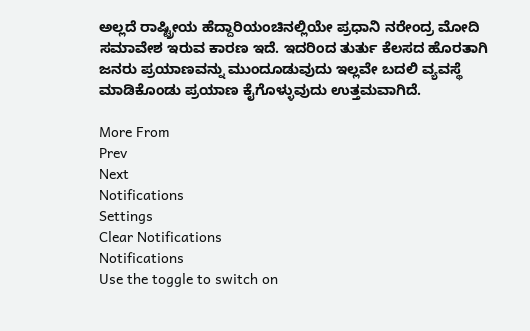ಅಲ್ಲದೆ ರಾಷ್ಟ್ರೀಯ ಹೆದ್ದಾರಿಯಂಚಿನಲ್ಲಿಯೇ ಪ್ರಧಾನಿ ನರೇಂದ್ರ ಮೋದಿ ಸಮಾವೇಶ ಇರುವ ಕಾರಣ ಇದೆ. ಇದರಿಂದ ತುರ್ತು ಕೆಲಸದ ಹೊರತಾಗಿ ಜನರು ಪ್ರಯಾಣವನ್ನು ಮುಂದೂಡುವುದು ಇಲ್ಲವೇ ಬದಲಿ ವ್ಯವಸ್ಥೆ ಮಾಡಿಕೊಂಡು ಪ್ರಯಾಣ ಕೈಗೊಳ್ಳುವುದು ಉತ್ತಮವಾಗಿದೆ.

More From
Prev
Next
Notifications
Settings
Clear Notifications
Notifications
Use the toggle to switch on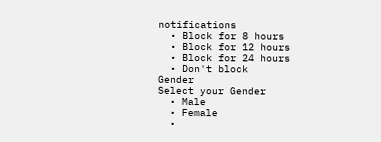notifications
  • Block for 8 hours
  • Block for 12 hours
  • Block for 24 hours
  • Don't block
Gender
Select your Gender
  • Male
  • Female
  •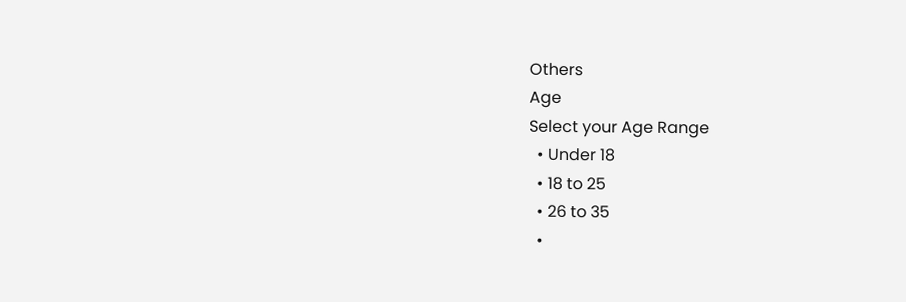Others
Age
Select your Age Range
  • Under 18
  • 18 to 25
  • 26 to 35
  •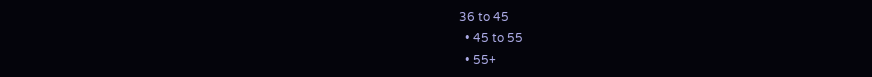36 to 45
  • 45 to 55
  • 55+